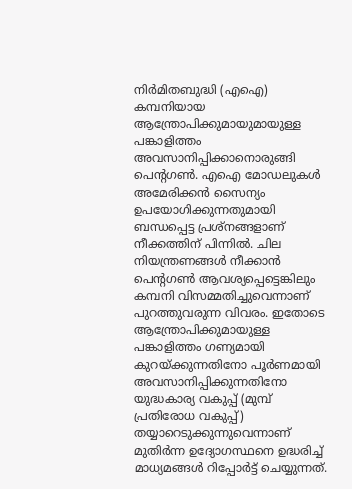നിർമിതബുദ്ധി (എഐ) കമ്പനിയായ ആന്ത്രോപിക്കുമായുമായുള്ള പങ്കാളിത്തം അവസാനിപ്പിക്കാനൊരുങ്ങി പെന്റഗൺ. എഐ മോഡലുകൾ അമേരിക്കൻ സൈന്യം ഉപയോഗിക്കുന്നതുമായി ബന്ധപ്പെട്ട പ്രശ്‌നങ്ങളാണ് നീക്കത്തിന് പിന്നിൽ. ചില നിയന്ത്രണങ്ങൾ നീക്കാൻ പെന്റഗൺ ആവശ്യപ്പെട്ടെങ്കിലും കമ്പനി വിസമ്മതിച്ചുവെന്നാണ് പുറത്തുവരുന്ന വിവരം. ഇതോടെ ആന്ത്രോപിക്കുമായുള്ള പങ്കാളിത്തം ഗണ്യമായി കുറയ്ക്കുന്നതിനോ പൂർണമായി അവസാനിപ്പിക്കുന്നതിനോ യുദ്ധകാര്യ വകുപ്പ് (മുമ്പ് പ്രതിരോധ വകുപ്പ്) തയ്യാറെടുക്കുന്നുവെന്നാണ് മുതിർന്ന ഉദ്യോഗസ്ഥനെ ഉദ്ധരിച്ച് മാധ്യമങ്ങൾ റിപ്പോർട്ട് ചെയ്യുന്നത്.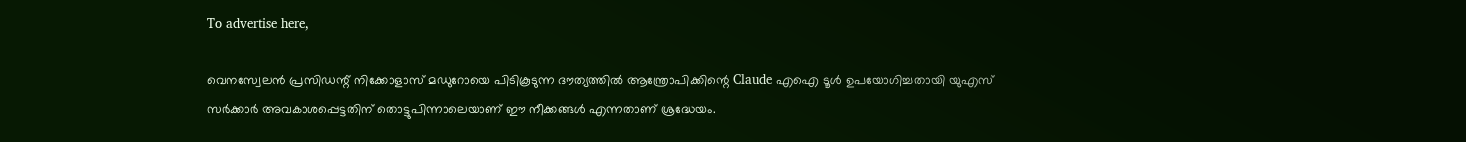To advertise here,

വെനസ്വേലൻ പ്രസിഡന്റ് നിക്കോളാസ് മഡുറോയെ പിടികൂടുന്ന ദൗത്യത്തിൽ ആന്ത്രോപിക്കിന്റെ Claude എഐ ടൂൾ ഉപയോഗിച്ചതായി യുഎസ് സർക്കാർ അവകാശപ്പെട്ടതിന് തൊട്ടുപിന്നാലെയാണ് ഈ നീക്കങ്ങൾ എന്നതാണ് ശ്രദ്ധേയം.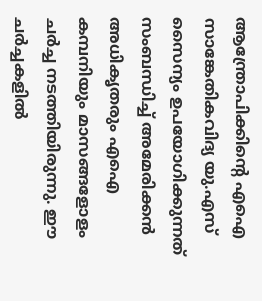ആന്ത്രോപിക്കിന്റെ എഐ സാങ്കേതികവിദ്യ യു.എസ് സൈന്യം ഉപയോഗിക്കുന്നത് സംബന്ധിച്ച് അമേരിക്കൻ അധികൃതരും എഐ കമ്പനിയും മാസങ്ങളോളം ചർച്ച നടത്തിയിരുന്നു. ഈ ചർച്ചകളിൽ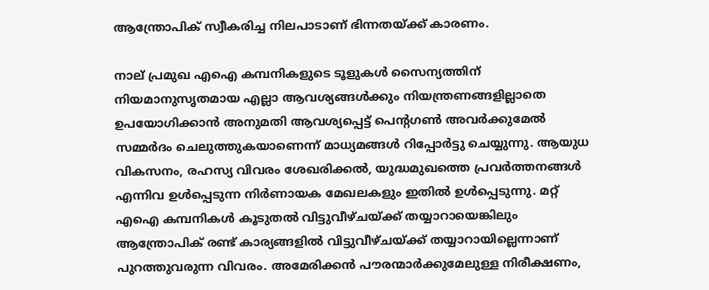ആന്ത്രോപിക് സ്വീകരിച്ച നിലപാടാണ് ഭിന്നതയ്ക്ക് കാരണം.

നാല് പ്രമുഖ എഐ കമ്പനികളുടെ ടൂളുകൾ സൈന്യത്തിന് നിയമാനുസൃതമായ എല്ലാ ആവശ്യങ്ങൾക്കും നിയന്ത്രണങ്ങളില്ലാതെ ഉപയോഗിക്കാൻ അനുമതി ആവശ്യപ്പെട്ട് പെന്റഗൺ അവർക്കുമേൽ സമ്മർദം ചെലുത്തുകയാണെന്ന് മാധ്യമങ്ങൾ റിപ്പോർട്ടു ചെയ്യുന്നു. ആയുധ വികസനം, രഹസ്യ വിവരം ശേഖരിക്കൽ, യുദ്ധമുഖത്തെ പ്രവർത്തനങ്ങൾ എന്നിവ ഉൾപ്പെടുന്ന നിർണായക മേഖലകളും ഇതിൽ ഉൾപ്പെടുന്നു. മറ്റ് എഐ കമ്പനികൾ കൂടുതൽ വിട്ടുവീഴ്ചയ്ക്ക് തയ്യാറായെങ്കിലും ആന്ത്രോപിക് രണ്ട് കാര്യങ്ങളിൽ വിട്ടുവീഴ്ചയ്ക്ക് തയ്യാറായില്ലെന്നാണ് പുറത്തുവരുന്ന വിവരം. അമേരിക്കൻ പൗരന്മാർക്കുമേലുള്ള നിരീക്ഷണം,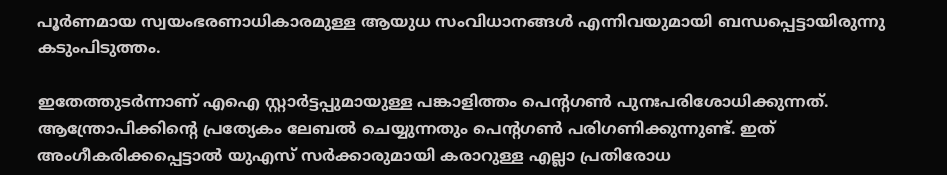പൂർണമായ സ്വയംഭരണാധികാരമുള്ള ആയുധ സംവിധാനങ്ങൾ എന്നിവയുമായി ബന്ധപ്പെട്ടായിരുന്നു കടുംപിടുത്തം.

ഇതേത്തുടർന്നാണ് എഐ സ്റ്റാർട്ടപ്പുമായുള്ള പങ്കാളിത്തം പെന്റഗൺ പുനഃപരിശോധിക്കുന്നത്. ആന്ത്രോപിക്കിന്റെ പ്രത്യേകം ലേബൽ ചെയ്യുന്നതും പെന്റഗൺ പരിഗണിക്കുന്നുണ്ട്. ഇത് അംഗീകരിക്കപ്പെട്ടാൽ യുഎസ് സർക്കാരുമായി കരാറുള്ള എല്ലാ പ്രതിരോധ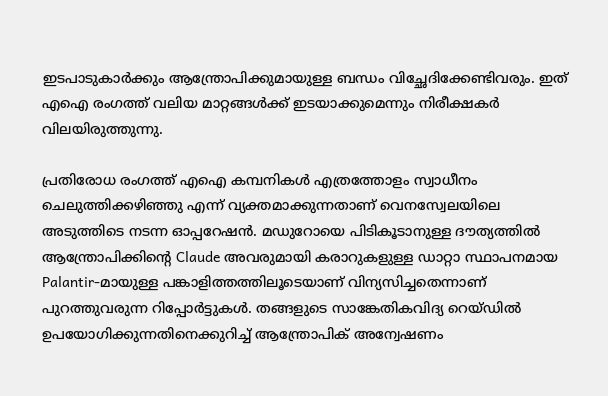ഇടപാടുകാർക്കും ആന്ത്രോപിക്കുമായുള്ള ബന്ധം വിച്ഛേദിക്കേണ്ടിവരും. ഇത് എഐ രംഗത്ത് വലിയ മാറ്റങ്ങൾക്ക് ഇടയാക്കുമെന്നും നിരീക്ഷകർ വിലയിരുത്തുന്നു.

പ്രതിരോധ രംഗത്ത് എഐ കമ്പനികൾ എത്രത്തോളം സ്വാധീനം ചെലുത്തിക്കഴിഞ്ഞു എന്ന് വ്യക്തമാക്കുന്നതാണ് വെനസ്വേലയിലെ അടുത്തിടെ നടന്ന ഓപ്പറേഷൻ. മഡുറോയെ പിടികൂടാനുള്ള ദൗത്യത്തിൽ ആന്ത്രോപിക്കിന്റെ Claude അവരുമായി കരാറുകളുള്ള ഡാറ്റാ സ്ഥാപനമായ Palantir-മായുള്ള പങ്കാളിത്തത്തിലൂടെയാണ് വിന്യസിച്ചതെന്നാണ് പുറത്തുവരുന്ന റിപ്പോർട്ടുകൾ. തങ്ങളുടെ സാങ്കേതികവിദ്യ റെയ്ഡിൽ ഉപയോഗിക്കുന്നതിനെക്കുറിച്ച് ആന്ത്രോപിക് അന്വേഷണം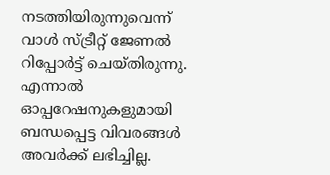നടത്തിയിരുന്നുവെന്ന് വാൾ സ്ട്രീറ്റ് ജേണൽ റിപ്പോർട്ട് ചെയ്തിരുന്നു. എന്നാൽ ഓപ്പറേഷനുകളുമായി ബന്ധപ്പെട്ട വിവരങ്ങൾ അവർക്ക് ലഭിച്ചില്ല.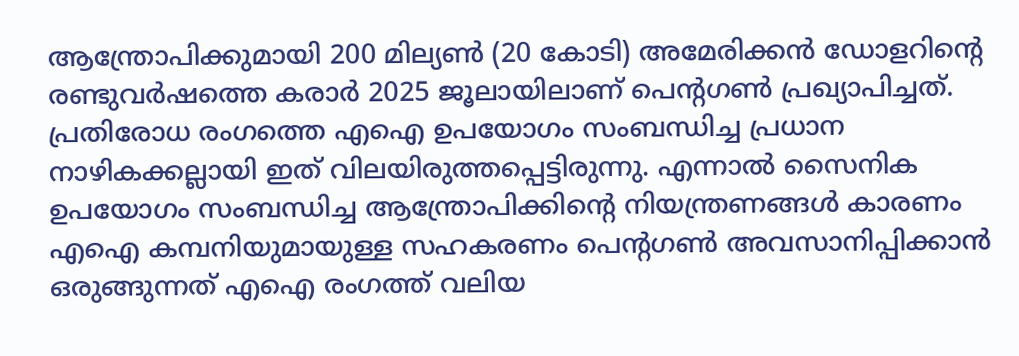ആന്ത്രോപിക്കുമായി 200 മില്യൺ (20 കോടി) അമേരിക്കൻ ഡോളറിന്റെ രണ്ടുവർഷത്തെ കരാർ 2025 ജൂലായിലാണ് പെന്റഗൺ പ്രഖ്യാപിച്ചത്. പ്രതിരോധ രംഗത്തെ എഐ ഉപയോഗം സംബന്ധിച്ച പ്രധാന നാഴികക്കല്ലായി ഇത് വിലയിരുത്തപ്പെട്ടിരുന്നു. എന്നാൽ സൈനിക ഉപയോഗം സംബന്ധിച്ച ആന്ത്രോപിക്കിന്റെ നിയന്ത്രണങ്ങൾ കാരണം എഐ കമ്പനിയുമായുള്ള സഹകരണം പെന്റഗൺ അവസാനിപ്പിക്കാൻ ഒരുങ്ങുന്നത് എഐ രംഗത്ത് വലിയ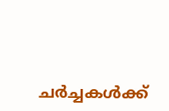ചർച്ചകൾക്ക്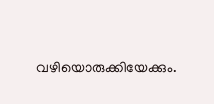വഴിയൊരുക്കിയേക്കും.